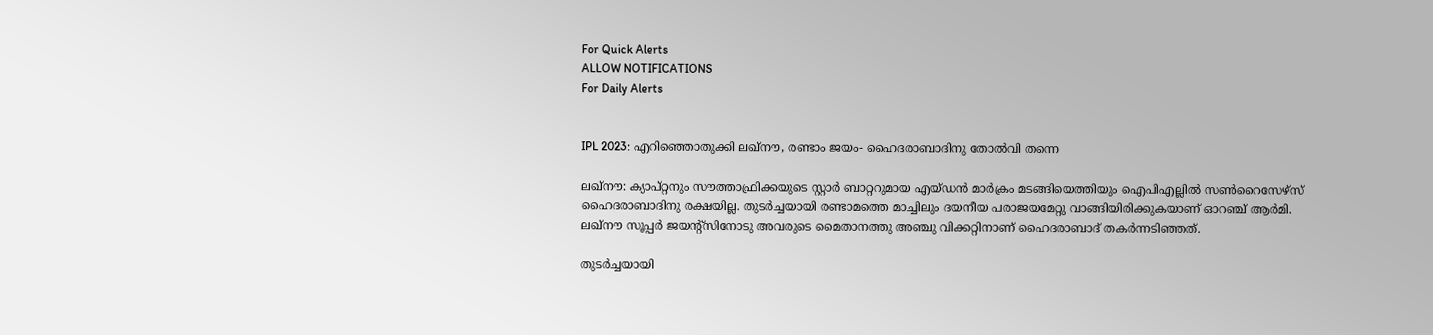For Quick Alerts
ALLOW NOTIFICATIONS
For Daily Alerts


IPL 2023: എറിഞ്ഞൊതുക്കി ലഖ്‌നൗ, രണ്ടാം ജയം- ഹൈദരാബാദിനു തോല്‍വി തന്നെ

ലഖ്‌നൗ: ക്യാപ്റ്റനും സൗത്താഫ്രിക്കയുടെ സ്റ്റാര്‍ ബാറ്ററുമായ എയ്ഡന്‍ മാര്‍ക്രം മടങ്ങിയെത്തിയും ഐപിഎല്ലില്‍ സണ്‍റൈസേഴ്‌സ് ഹൈദരാബാദിനു രക്ഷയില്ല. തുടര്‍ച്ചയായി രണ്ടാമത്തെ മാച്ചിലും ദയനീയ പരാജയമേറ്റു വാങ്ങിയിരിക്കുകയാണ് ഓറഞ്ച് ആര്‍മി. ലഖ്‌നൗ സൂപ്പര്‍ ജയന്റ്‌സിനോടു അവരുടെ മൈതാനത്തു അഞ്ചു വിക്കറ്റിനാണ് ഹൈദരാബാദ് തകര്‍ന്നടിഞ്ഞത്.

തുടര്‍ച്ചയായി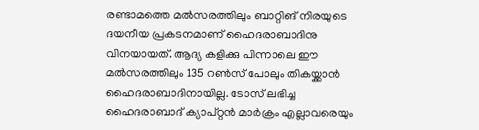രണ്ടാമത്തെ മല്‍സരത്തിലും ബാറ്റിങ് നിരയുടെ ദയനീയ പ്രകടനമാണ് ഹൈദരാബാദിനു വിനയായത്. ആദ്യ കളിക്കു പിന്നാലെ ഈ മല്‍സരത്തിലും 135 റണ്‍സ് പോലും തികയ്ക്കാന്‍ ഹൈദരാബാദിനായില്ല. ടോസ് ലഭിച്ച ഹൈദരാബാദ് ക്യാപ്റ്റന്‍ മാര്‍ക്രം എല്ലാവരെയും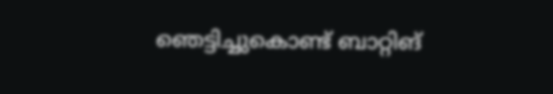ഞെട്ടിച്ചുകൊണ്ട് ബാറ്റിങ്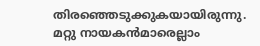തിരഞ്ഞെടുക്കുകയായിരുന്നു. മറ്റു നായകന്‍മാരെല്ലാം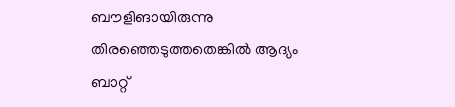ബൗളിങായിരുന്നു തിരഞ്ഞെടുത്തതെങ്കില്‍ ആദ്യം ബാറ്റ്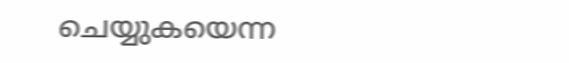ചെയ്യുകയെന്ന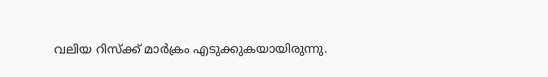വലിയ റിസ്‌ക്ക് മാര്‍ക്രം എടുക്കുകയായിരുന്നു.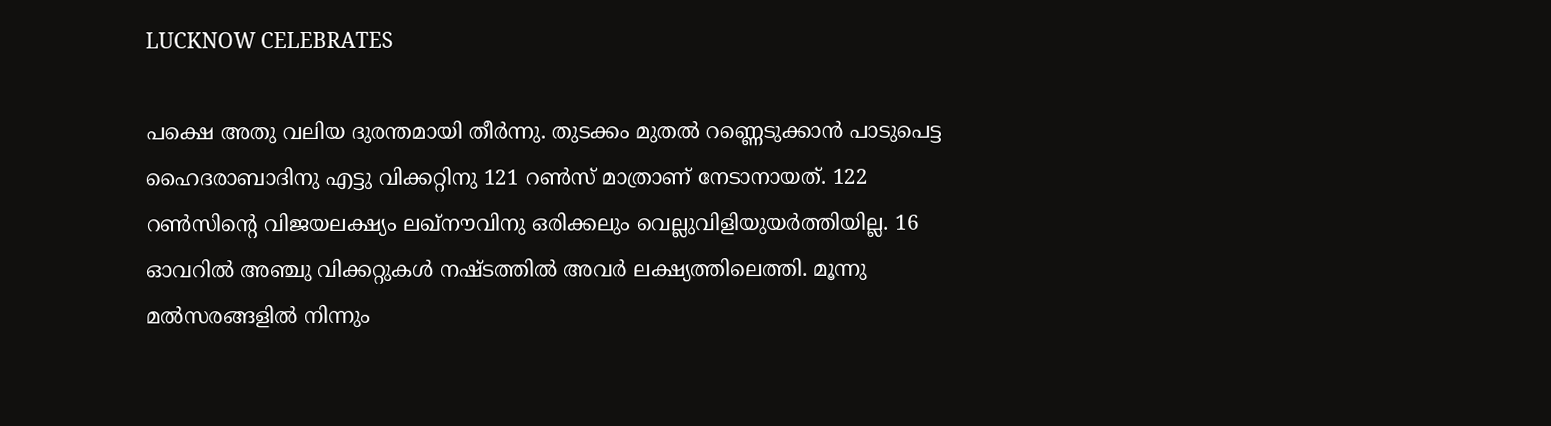LUCKNOW CELEBRATES

പക്ഷെ അതു വലിയ ദുരന്തമായി തീര്‍ന്നു. തുടക്കം മുതല്‍ റണ്ണെടുക്കാന്‍ പാടുപെട്ട ഹൈദരാബാദിനു എട്ടു വിക്കറ്റിനു 121 റണ്‍സ് മാത്രാണ് നേടാനായത്. 122 റണ്‍സിന്റെ വിജയലക്ഷ്യം ലഖ്‌നൗവിനു ഒരിക്കലും വെല്ലുവിളിയുയര്‍ത്തിയില്ല. 16 ഓവറില്‍ അഞ്ചു വിക്കറ്റുകള്‍ നഷ്ടത്തില്‍ അവര്‍ ലക്ഷ്യത്തിലെത്തി. മൂന്നു മല്‍സരങ്ങളില്‍ നിന്നും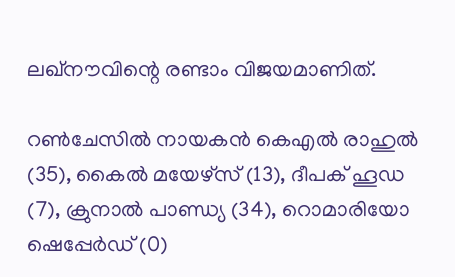ലഖ്‌നൗവിന്റെ രണ്ടാം വിജയമാണിത്.

റണ്‍ചേസില്‍ നായകന്‍ കെഎല്‍ രാഹുല്‍ (35), കൈല്‍ മയേഴ്‌സ് (13), ദീപക് ഹൂഡ (7), ക്രുനാല്‍ പാണ്ഡ്യ (34), റൊമാരിയോ ഷെപ്പേര്‍ഡ് (0)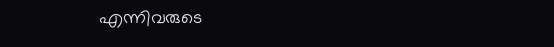എന്നിവരുടെ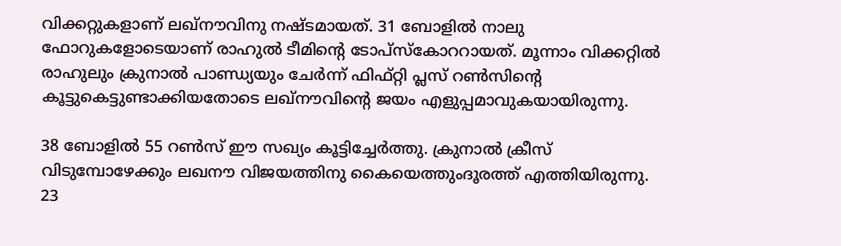വിക്കറ്റുകളാണ് ലഖ്‌നൗവിനു നഷ്ടമായത്. 31 ബോളില്‍ നാലു ഫോറുകളോടെയാണ് രാഹുല്‍ ടീമിന്റെ ടോപ്‌സ്‌കോററായത്. മൂന്നാം വിക്കറ്റില്‍ രാഹുലും ക്രുനാല്‍ പാണ്ഡ്യയും ചേര്‍ന്ന് ഫിഫ്റ്റി പ്ലസ് റണ്‍സിന്റെ കൂട്ടുകെട്ടുണ്ടാക്കിയതോടെ ലഖ്‌നൗവിന്റെ ജയം എളുപ്പമാവുകയായിരുന്നു.

38 ബോളില്‍ 55 റണ്‍സ് ഈ സഖ്യം കൂട്ടിച്ചേര്‍ത്തു. ക്രുനാല്‍ ക്രീസ് വിടുമ്പോഴേക്കും ലഖനൗ വിജയത്തിനു കൈയെത്തുംദൂരത്ത് എത്തിയിരുന്നു. 23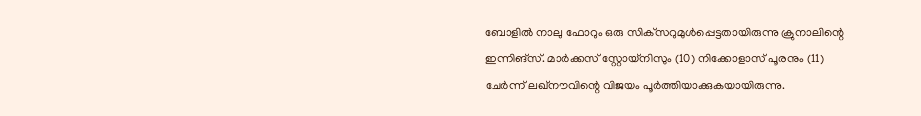ബോളില്‍ നാലു ഫോറും ഒരു സിക്‌സറുമുള്‍പ്പെട്ടതായിരുന്നു ക്രുനാലിന്റെ ഇന്നിങ്‌സ്. മാര്‍ക്കസ് സ്റ്റോയ്‌നിസും (10) നിക്കോളാസ് പൂരനും (11) ചേര്‍ന്ന് ലഖ്‌നൗവിന്റെ വിജയം പൂര്‍ത്തിയാക്കുകയായിരുന്നു.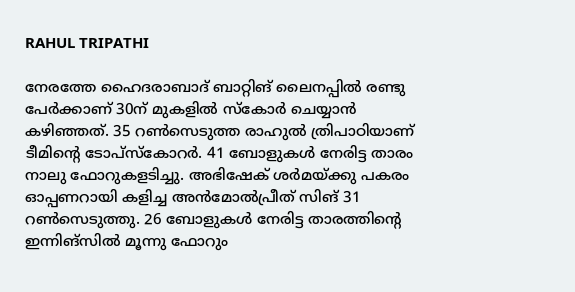RAHUL TRIPATHI

നേരത്തേ ഹൈദരാബാദ് ബാറ്റിങ് ലൈനപ്പില്‍ രണ്ടു പേര്‍ക്കാണ് 30ന് മുകളില്‍ സ്‌കോര്‍ ചെയ്യാന്‍ കഴിഞ്ഞത്. 35 റണ്‍സെടുത്ത രാഹുല്‍ ത്രിപാഠിയാണ് ടീമിന്റെ ടോപ്‌സ്‌കോറര്‍. 41 ബോളുകള്‍ നേരിട്ട താരം നാലു ഫോറുകളടിച്ചു. അഭിഷേക് ശര്‍മയ്ക്കു പകരം ഓപ്പണറായി കളിച്ച അന്‍മോല്‍പ്രീത് സിങ് 31 റണ്‍സെടുത്തു. 26 ബോളുകള്‍ നേരിട്ട താരത്തിന്റെ ഇന്നിങ്‌സില്‍ മൂന്നു ഫോറും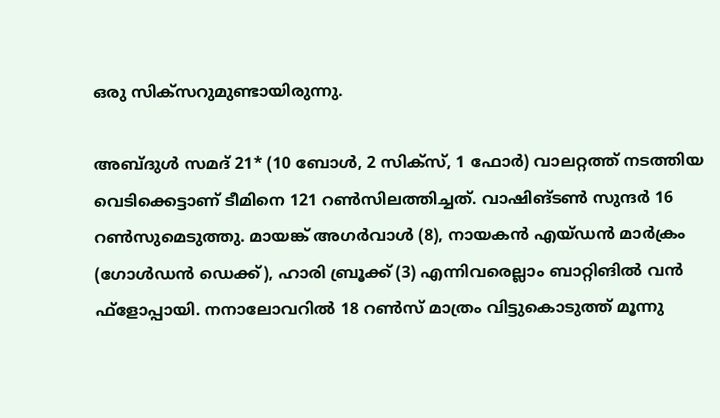ഒരു സിക്‌സറുമുണ്ടായിരുന്നു.

അബ്ദുള്‍ സമദ് 21* (10 ബോള്‍, 2 സിക്‌സ്, 1 ഫോര്‍) വാലറ്റത്ത് നടത്തിയ വെടിക്കെട്ടാണ് ടീമിനെ 121 റണ്‍സിലത്തിച്ചത്. വാഷിങ്ടണ്‍ സുന്ദര്‍ 16 റണ്‍സുമെടുത്തു. മായങ്ക് അഗര്‍വാള്‍ (8), നായകന്‍ എയ്ഡന്‍ മാര്‍ക്രം (ഗോള്‍ഡന്‍ ഡെക്ക്), ഹാരി ബ്രൂക്ക് (3) എന്നിവരെല്ലാം ബാറ്റിങില്‍ വന്‍ ഫ്‌ളോപ്പായി. നനാലോവറില്‍ 18 റണ്‍സ് മാത്രം വിട്ടുകൊടുത്ത് മൂന്നു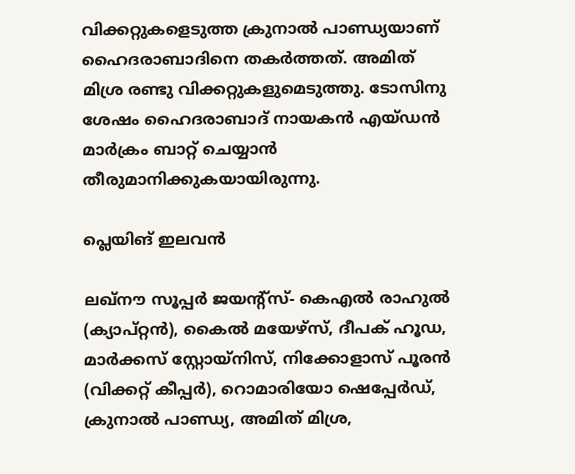വിക്കറ്റുകളെടുത്ത ക്രുനാല്‍ പാണ്ഡ്യയാണ് ഹൈദരാബാദിനെ തകര്‍ത്തത്. അമിത് മിശ്ര രണ്ടു വിക്കറ്റുകളുമെടുത്തു. ടോസിനു ശേഷം ഹൈദരാബാദ് നായകന്‍ എയ്ഡന്‍ മാര്‍ക്രം ബാറ്റ് ചെയ്യാന്‍ തീരുമാനിക്കുകയായിരുന്നു.

പ്ലെയിങ് ഇലവന്‍

ലഖ്‌നൗ സൂപ്പര്‍ ജയന്റ്‌സ്- കെഎല്‍ രാഹുല്‍ (ക്യാപ്റ്റന്‍), കൈല്‍ മയേഴ്‌സ്, ദീപക് ഹൂഡ, മാര്‍ക്കസ് സ്റ്റോയ്‌നിസ്, നിക്കോളാസ് പൂരന്‍ (വിക്കറ്റ് കീപ്പര്‍), റൊമാരിയോ ഷെപ്പേര്‍ഡ്, ക്രുനാല്‍ പാണ്ഡ്യ, അമിത് മിശ്ര,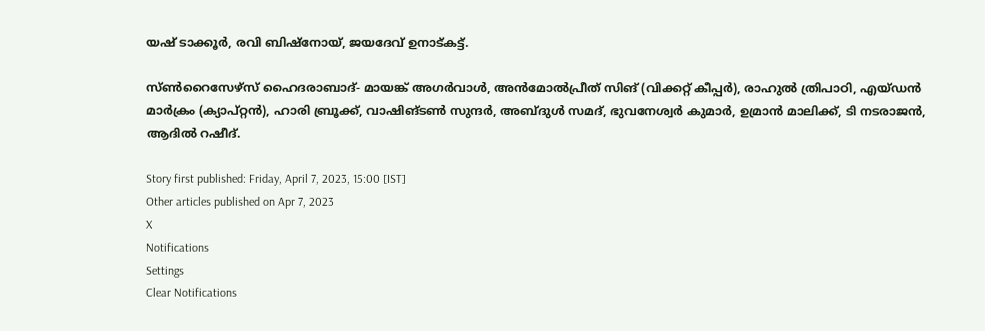യഷ് ടാക്കൂര്‍, രവി ബിഷ്‌നോയ്, ജയദേവ് ഉനാട്കട്ട്.

സ്ണ്‍റൈസേഴ്‌സ് ഹൈദരാബാദ്- മായങ്ക് അഗര്‍വാള്‍, അന്‍മോല്‍പ്രീത് സിങ് (വിക്കറ്റ് കീപ്പര്‍), രാഹുല്‍ ത്രിപാഠി, എയ്ഡന്‍ മാര്‍ക്രം (ക്യാപ്റ്റന്‍), ഹാരി ബ്രൂക്ക്, വാഷിങ്ടണ്‍ സുന്ദര്‍, അബ്ദുള്‍ സമദ്, ഭുവനേശ്വര്‍ കുമാര്‍, ഉമ്രാന്‍ മാലിക്ക്, ടി നടരാജന്‍, ആദില്‍ റഷീദ്.

Story first published: Friday, April 7, 2023, 15:00 [IST]
Other articles published on Apr 7, 2023
X
Notifications
Settings
Clear Notifications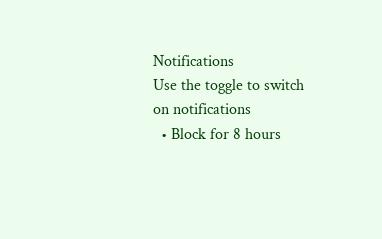Notifications
Use the toggle to switch on notifications
  • Block for 8 hours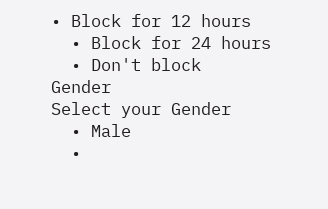• Block for 12 hours
  • Block for 24 hours
  • Don't block
Gender
Select your Gender
  • Male
  •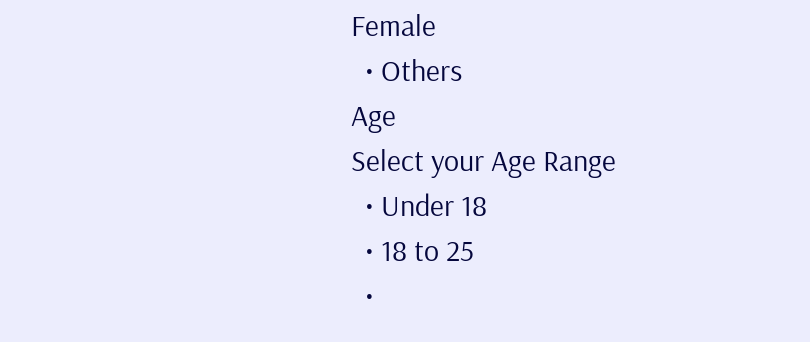Female
  • Others
Age
Select your Age Range
  • Under 18
  • 18 to 25
  •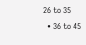26 to 35
  • 36 to 45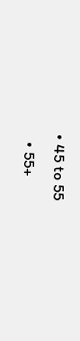• 45 to 55
  • 55+